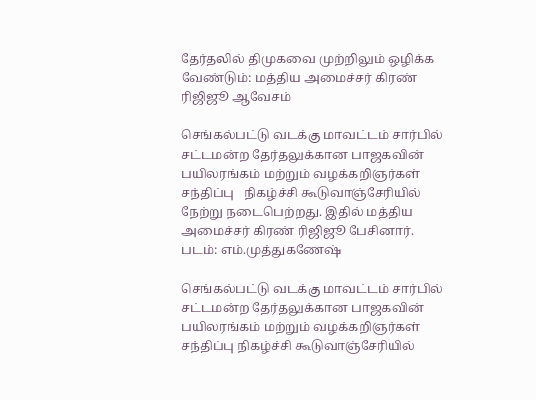தேர்தலில் திமுகவை முற்றிலும் ஒழிக்க வேண்டும்: மத்திய அமைச்சர் கிரண் ரிஜிஜூ ஆவேசம்

செங்கல்பட்டு வடக்கு மாவட்டம் சார்பில் சட்டமன்ற தேர்தலுக்கான பாஜகவின் பயிலரங்கம் மற்றும் வழக்கறிஞர்கள் சந்திப்பு   நிகழ்ச்சி கூடுவாஞ்சேரியில் நேற்று நடைபெற்றது. இதில் மத்திய அமைச்சர் கிரண் ரிஜிஜூ பேசினார். படம்: எம்.முத்துகணேஷ்

செங்கல்பட்டு வடக்கு மாவட்டம் சார்பில் சட்டமன்ற தேர்தலுக்கான பாஜகவின் பயிலரங்கம் மற்றும் வழக்கறிஞர்கள் சந்திப்பு நிகழ்ச்சி கூடுவாஞ்சேரியில்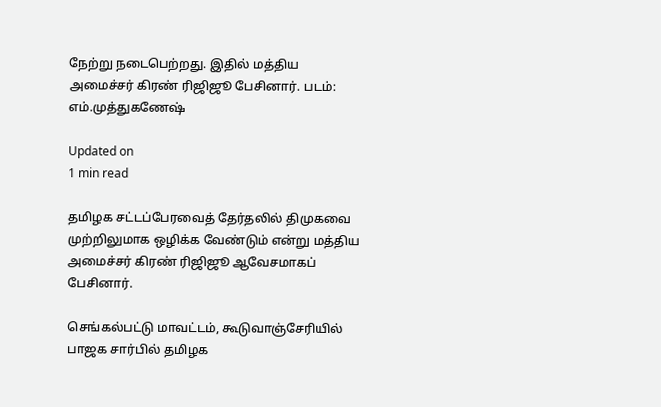நேற்று நடைபெற்றது. இதில் மத்திய அமைச்சர் கிரண் ரிஜிஜூ பேசினார். படம்: எம்.முத்துகணேஷ்

Updated on
1 min read

தமிழக சட்டப்பேரவைத் தேர்தலில் திமுகவை முற்றிலுமாக ஒழிக்க வேண்டும் என்று மத்திய அமைச்சர் கிரண் ரிஜிஜூ ஆவேசமாகப் பேசினார்.

செங்கல்பட்டு மாவட்டம், கூடுவாஞ்சேரியில் பாஜக சார்பில் தமிழக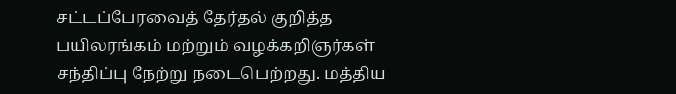சட்டப்பேரவைத் தேர்தல் குறித்த பயிலரங்கம் மற்றும் வழக்கறிஞர்கள் சந்திப்பு நேற்று நடைபெற்றது. மத்திய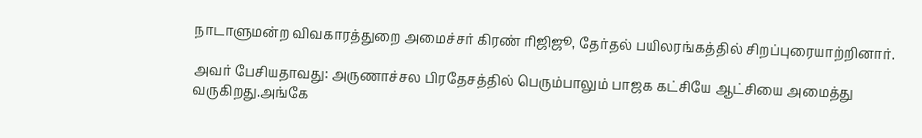நாடாளுமன்ற விவகாரத்துறை அமைச்சர் கிரண் ரிஜிஜூ, தேர்தல் பயிலரங்கத்தில் சிறப்புரையாற்றினார்.

அவர் பேசியதாவது: அருணாச்சல பிரதேசத்தில் பெரும்பாலும் பாஜக கட்சியே ஆட்சியை அமைத்து வருகிறது.அங்கே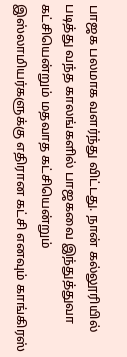பாஜக பலமாக வளர்ந்து விட்டது. நான் கல்லூரியில் படித்து வந்த காலங்களில் பாஜகவை இந்துத்துவா கட்சியென்றும் மதவாத கட்சியென்றும் இஸ்லாமியர்களுக்கு எதிரான கட்சி எனவும் காங்கிரஸ்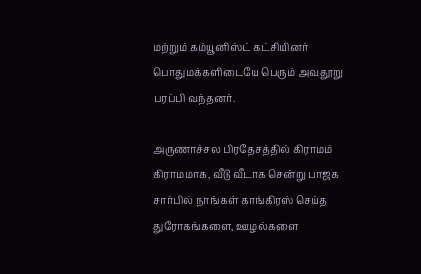மற்றும் கம்யூனிஸ்ட் கட்சியினர் பொதுமக்களிடையே பெரும் அவதூறு பரப்பி வந்தனர்.

அருணாச்சல பிரதேசத்தில் கிராமம் கிராமமாக, வீடு வீடாக சென்று பாஜக சார்பில் நாங்கள் காங்கிரஸ் செய்த துரோகங்களை, ஊழல்களை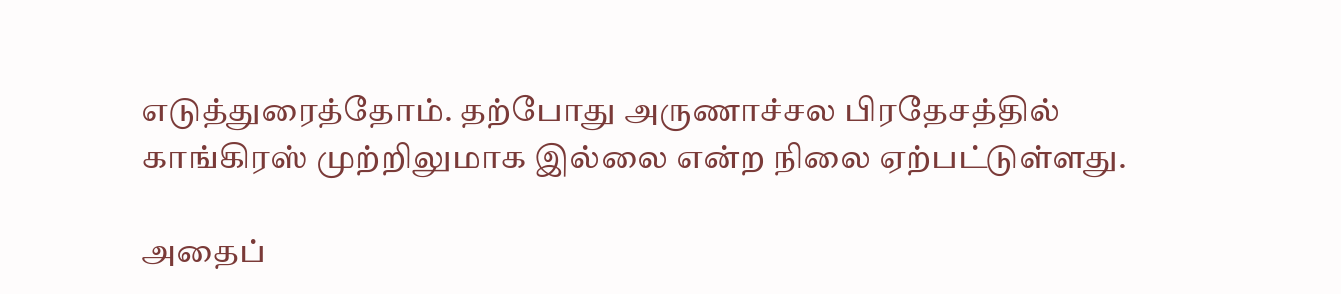எடுத்துரைத்தோம். தற்போது அருணாச்சல பிரதேசத்தில் காங்கிரஸ் முற்றிலுமாக இல்லை என்ற நிலை ஏற்பட்டுள்ளது.

அதைப்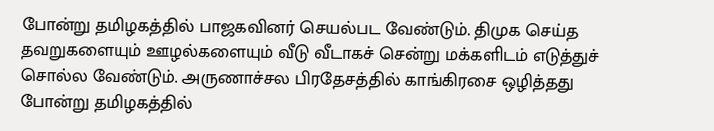போன்று தமிழகத்தில் பாஜகவினர் செயல்பட வேண்டும். திமுக செய்த தவறுகளையும் ஊழல்களையும் வீடு வீடாகச் சென்று மக்களிடம் எடுத்துச் சொல்ல வேண்டும். அருணாச்சல பிரதேசத்தில் காங்கிரசை ஒழித்தது போன்று தமிழகத்தில்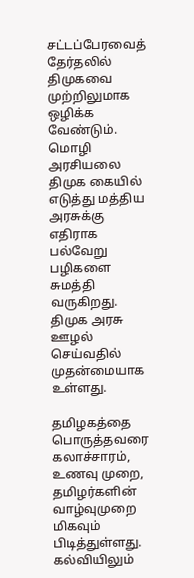சட்டப்பேரவைத் தேர்தலில் திமுகவை முற்றிலுமாக ஒழிக்க வேண்டும். மொழி அரசியலை திமுக கையில் எடுத்து மத்திய அரசுக்கு எதிராக பல்வேறு பழிகளை சுமத்தி வருகிறது. திமுக அரசு ஊழல் செய்வதில் முதன்மையாக உள்ளது.

தமிழகத்தை பொருத்தவரை கலாச்சாரம், உணவு முறை, தமிழர்களின் வாழ்வுமுறை மிகவும் பிடித்துள்ளது. கல்வியிலும்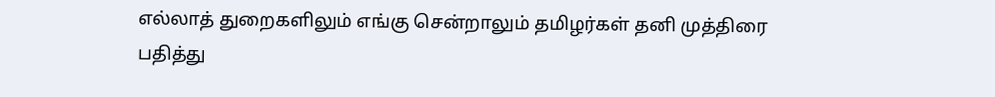எல்லாத் துறைகளிலும் எங்கு சென்றாலும் தமிழர்கள் தனி முத்திரை பதித்து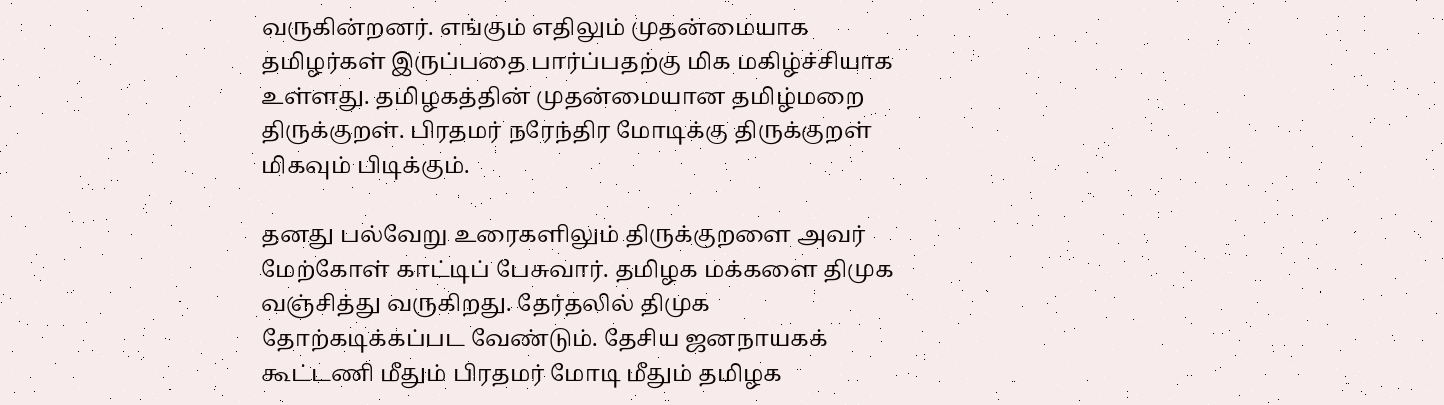வருகின்றனர். எங்கும் எதிலும் முதன்மையாக தமிழர்கள் இருப்பதை பார்ப்பதற்கு மிக மகிழ்ச்சியாக உள்ளது. தமிழகத்தின் முதன்மையான தமிழ்மறை திருக்குறள். பிரதமர் நரேந்திர மோடிக்கு திருக்குறள் மிகவும் பிடிக்கும்.

தனது பல்வேறு உரைகளிலும் திருக்குறளை அவர் மேற்கோள் காட்டிப் பேசுவார். தமிழக மக்களை திமுக வஞ்சித்து வருகிறது. தேர்தலில் திமுக தோற்கடிக்கப்பட வேண்டும். தேசிய ஜனநாயகக் கூட்டணி மீதும் பிரதமர் மோடி மீதும் தமிழக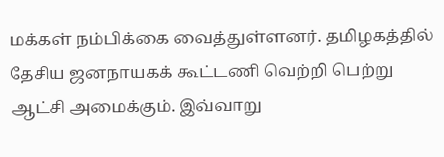மக்கள் நம்பிக்கை வைத்துள்ளனர். தமிழகத்தில் தேசிய ஜனநாயகக் கூட்டணி வெற்றி பெற்று ஆட்சி அமைக்கும். இவ்வாறு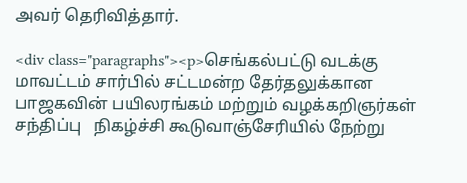அவர் தெரிவித்தார்.

<div class="paragraphs"><p>செங்கல்பட்டு வடக்கு மாவட்டம் சார்பில் சட்டமன்ற தேர்தலுக்கான பாஜகவின் பயிலரங்கம் மற்றும் வழக்கறிஞர்கள் சந்திப்பு   நிகழ்ச்சி கூடுவாஞ்சேரியில் நேற்று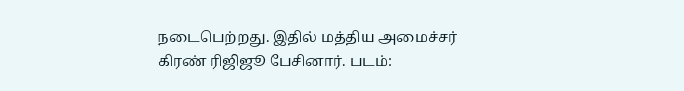நடைபெற்றது. இதில் மத்திய அமைச்சர் கிரண் ரிஜிஜூ பேசினார். படம்: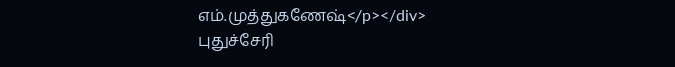எம்.முத்துகணேஷ்</p></div>
புதுச்சேரி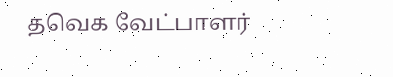தவெக வேட்பாளர்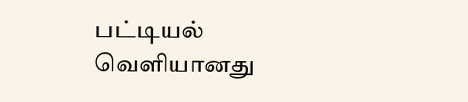பட்டியல் வெளியானது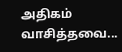அதிகம் வாசித்தவை...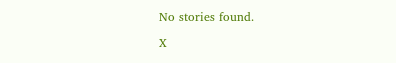No stories found.

X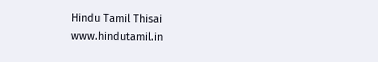Hindu Tamil Thisai
www.hindutamil.in